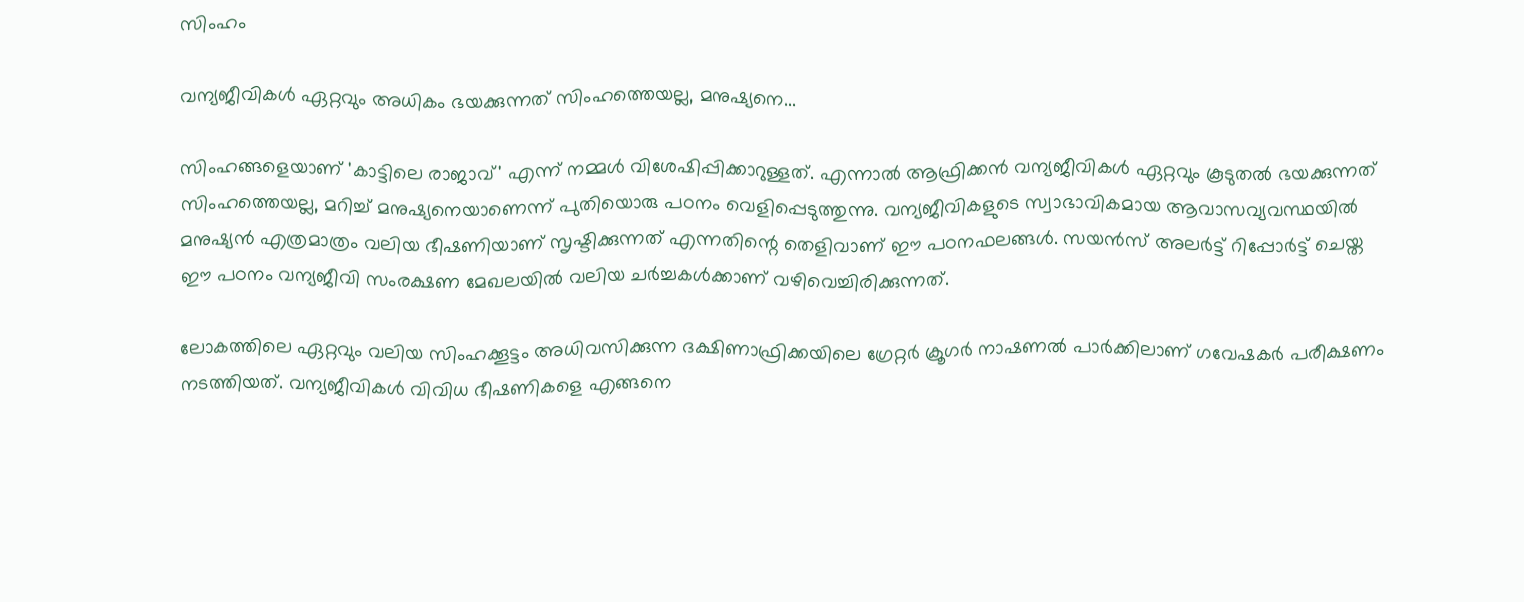സിംഹം

വന്യജീവികൾ ഏറ്റവും അധികം ഭയക്കുന്നത് സിംഹത്തെയല്ല, മനുഷ്യനെ...

സിംഹങ്ങളെയാണ് 'കാട്ടിലെ രാജാവ്' എന്ന് നമ്മൾ വിശേഷിപ്പിക്കാറുള്ളത്. എന്നാൽ ആഫ്രിക്കൻ വന്യജീവികൾ ഏറ്റവും കൂടുതൽ ഭയക്കുന്നത് സിംഹത്തെയല്ല, മറിച്ച് മനുഷ്യനെയാണെന്ന് പുതിയൊരു പഠനം വെളിപ്പെടുത്തുന്നു. വന്യജീവികളുടെ സ്വാഭാവികമായ ആവാസവ്യവസ്ഥയിൽ മനുഷ്യൻ എത്രമാത്രം വലിയ ഭീഷണിയാണ് സൃഷ്ടിക്കുന്നത് എന്നതിന്റെ തെളിവാണ് ഈ പഠനഫലങ്ങൾ. സയൻസ് അലർട്ട് റിപ്പോർട്ട് ചെയ്ത ഈ പഠനം വന്യജീവി സംരക്ഷണ മേഖലയിൽ വലിയ ചർച്ചകൾക്കാണ് വഴിവെച്ചിരിക്കുന്നത്.

ലോകത്തിലെ ഏറ്റവും വലിയ സിംഹക്കൂട്ടം അധിവസിക്കുന്ന ദക്ഷിണാഫ്രിക്കയിലെ ഗ്രേറ്റർ ക്രൂഗർ നാഷണൽ പാർക്കിലാണ് ഗവേഷകർ പരീക്ഷണം നടത്തിയത്. വന്യജീവികൾ വിവിധ ഭീഷണികളെ എങ്ങനെ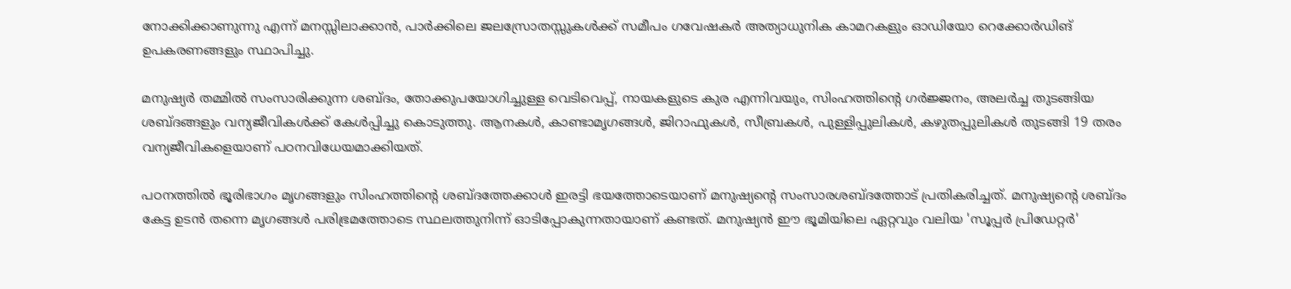നോക്കിക്കാണുന്നു എന്ന് മനസ്സിലാക്കാൻ, പാർക്കിലെ ജലസ്രോതസ്സുകൾക്ക് സമീപം ഗവേഷകർ അത്യാധുനിക കാമറകളും ഓഡിയോ റെക്കോർഡിങ് ഉപകരണങ്ങളും സ്ഥാപിച്ചു.

മനുഷ്യർ തമ്മിൽ സംസാരിക്കുന്ന ശബ്ദം, തോക്കുപയോഗിച്ചുള്ള വെടിവെപ്പ്, നായകളുടെ കുര എന്നിവയും, സിംഹത്തിന്റെ ഗർജ്ജനം, അലർച്ച തുടങ്ങിയ ശബ്ദങ്ങളും വന്യജീവികൾക്ക് കേൾപ്പിച്ചു കൊടുത്തു. ആനകൾ, കാണ്ടാമൃഗങ്ങൾ, ജിറാഫുകൾ, സീബ്രകൾ, പുള്ളിപ്പുലികൾ, കഴുതപ്പുലികൾ തുടങ്ങി 19 തരം വന്യജീവികളെയാണ് പഠനവിധേയമാക്കിയത്.

പഠനത്തിൽ ഭൂരിഭാഗം മൃഗങ്ങളും സിംഹത്തിന്റെ ശബ്ദത്തേക്കാൾ ഇരട്ടി ഭയത്തോടെയാണ് മനുഷ്യന്റെ സംസാരശബ്ദത്തോട് പ്രതികരിച്ചത്. മനുഷ്യന്റെ ശബ്ദം കേട്ട ഉടൻ തന്നെ മൃഗങ്ങൾ പരിഭ്രമത്തോടെ സ്ഥലത്തുനിന്ന് ഓടിപ്പോകുന്നതായാണ് കണ്ടത്. മനുഷ്യൻ ഈ ഭൂമിയിലെ ഏറ്റവും വലിയ 'സൂപ്പർ പ്രിഡേറ്റർ'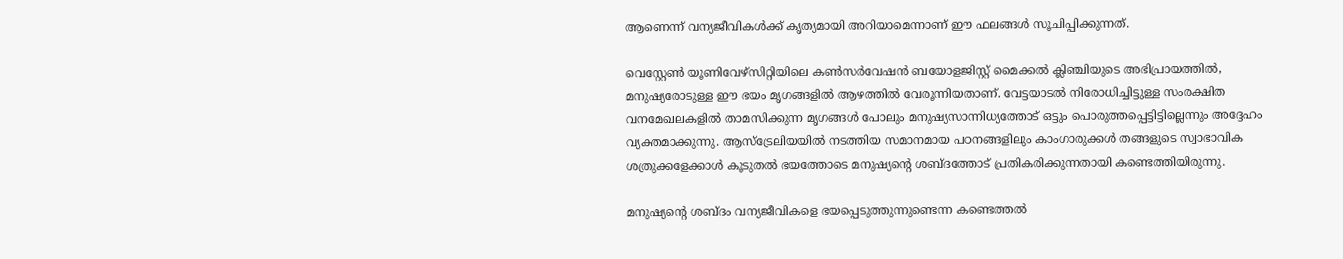ആണെന്ന് വന്യജീവികൾക്ക് കൃത്യമായി അറിയാമെന്നാണ് ഈ ഫലങ്ങൾ സൂചിപ്പിക്കുന്നത്.

വെസ്റ്റേൺ യൂണിവേഴ്‌സിറ്റിയിലെ കൺസർവേഷൻ ബയോളജിസ്റ്റ് മൈക്കൽ ക്ലിഞ്ചിയുടെ അഭിപ്രായത്തിൽ, മനുഷ്യരോടുള്ള ഈ ഭയം മൃഗങ്ങളിൽ ആഴത്തിൽ വേരൂന്നിയതാണ്. വേട്ടയാടൽ നിരോധിച്ചിട്ടുള്ള സംരക്ഷിത വനമേഖലകളിൽ താമസിക്കുന്ന മൃഗങ്ങൾ പോലും മനുഷ്യസാന്നിധ്യത്തോട് ഒട്ടും പൊരുത്തപ്പെട്ടിട്ടില്ലെന്നും അദ്ദേഹം വ്യക്തമാക്കുന്നു. ആസ്‌ട്രേലിയയിൽ നടത്തിയ സമാനമായ പഠനങ്ങളിലും കാംഗാരുക്കൾ തങ്ങളുടെ സ്വാഭാവിക ശത്രുക്കളേക്കാൾ കൂടുതൽ ഭയത്തോടെ മനുഷ്യന്റെ ശബ്ദത്തോട് പ്രതികരിക്കുന്നതായി കണ്ടെത്തിയിരുന്നു.

മനുഷ്യന്റെ ശബ്ദം വന്യജീവികളെ ഭയപ്പെടുത്തുന്നുണ്ടെന്ന കണ്ടെത്തൽ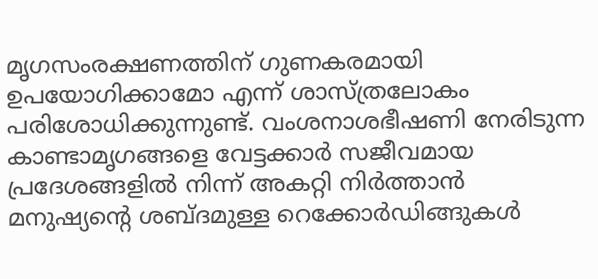മൃഗസംരക്ഷണത്തിന് ഗുണകരമായി ഉപയോഗിക്കാമോ എന്ന് ശാസ്ത്രലോകം പരിശോധിക്കുന്നുണ്ട്. വംശനാശഭീഷണി നേരിടുന്ന കാണ്ടാമൃഗങ്ങളെ വേട്ടക്കാർ സജീവമായ പ്രദേശങ്ങളിൽ നിന്ന് അകറ്റി നിർത്താൻ മനുഷ്യന്റെ ശബ്ദമുള്ള റെക്കോർഡിങ്ങുകൾ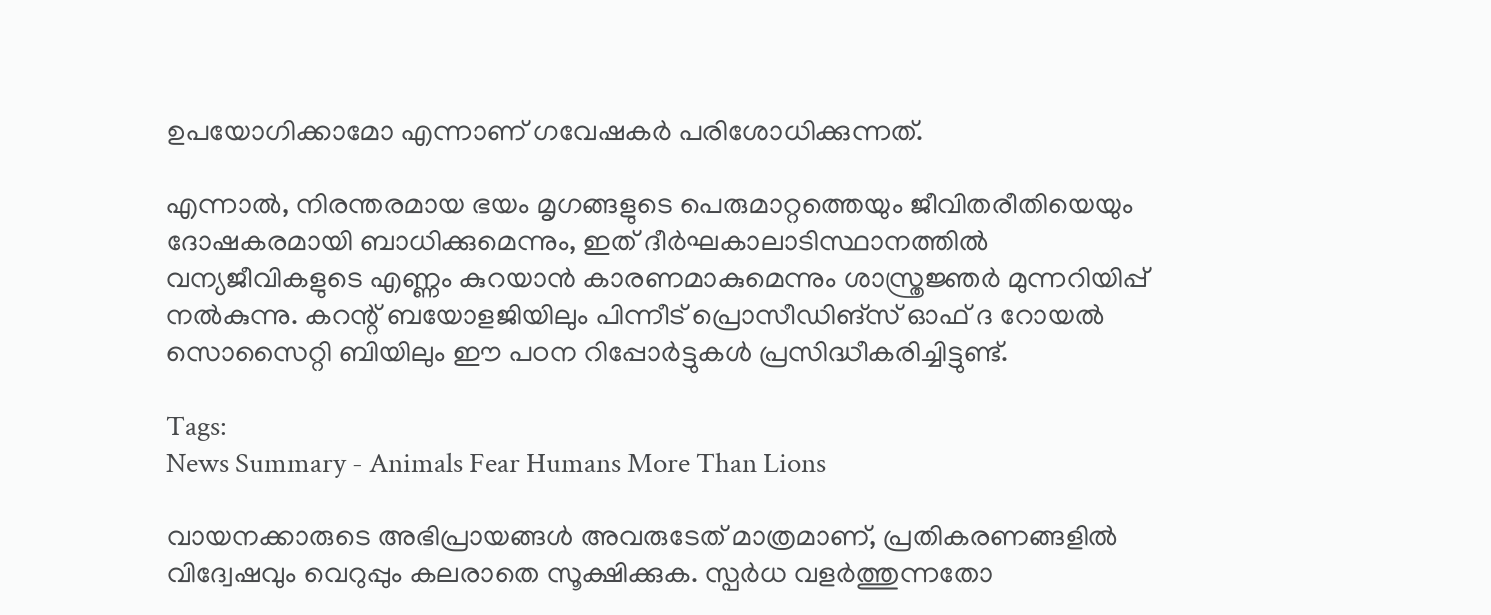ഉപയോഗിക്കാമോ എന്നാണ് ഗവേഷകർ പരിശോധിക്കുന്നത്.

എന്നാൽ, നിരന്തരമായ ഭയം മൃഗങ്ങളുടെ പെരുമാറ്റത്തെയും ജീവിതരീതിയെയും ദോഷകരമായി ബാധിക്കുമെന്നും, ഇത് ദീർഘകാലാടിസ്ഥാനത്തിൽ വന്യജീവികളുടെ എണ്ണം കുറയാൻ കാരണമാകുമെന്നും ശാസ്ത്രജ്ഞർ മുന്നറിയിപ്പ് നൽകുന്നു. കറന്റ് ബയോളജിയിലും പിന്നീട് പ്രൊസീഡിങ്സ് ഓഫ് ദ റോയൽ സൊസൈറ്റി ബിയിലും ഈ പഠന റിപ്പോർട്ടുകൾ പ്രസിദ്ധീകരിച്ചിട്ടുണ്ട്.

Tags:
News Summary - Animals Fear Humans More Than Lions

വായനക്കാരുടെ അഭിപ്രായങ്ങള്‍ അവരുടേത് മാത്രമാണ്, പ്രതികരണങ്ങളിൽ വിദ്വേഷവും വെറുപ്പും കലരാതെ സൂക്ഷിക്കുക. സ്പർധ വളർത്തുന്നതോ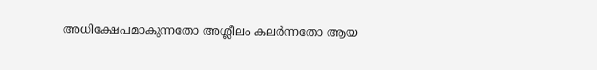അധിക്ഷേപമാകുന്നതോ അശ്ലീലം കലർന്നതോ ആയ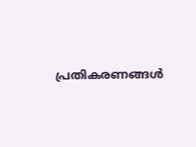പ്രതികരണങ്ങൾ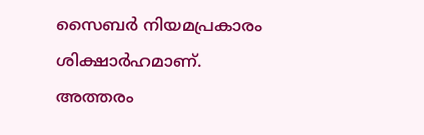സൈബർ നിയമപ്രകാരം ശിക്ഷാർഹമാണ്. അത്തരം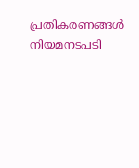പ്രതികരണങ്ങൾ നിയമനടപടി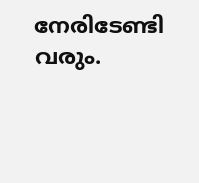നേരിടേണ്ടി വരും.